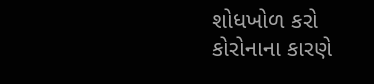શોધખોળ કરો
કોરોનાના કારણે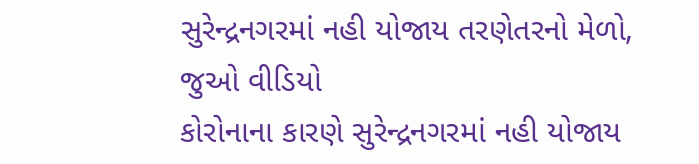સુરેન્દ્રનગરમાં નહી યોજાય તરણેતરનો મેળો, જુઓ વીડિયો
કોરોનાના કારણે સુરેન્દ્રનગરમાં નહી યોજાય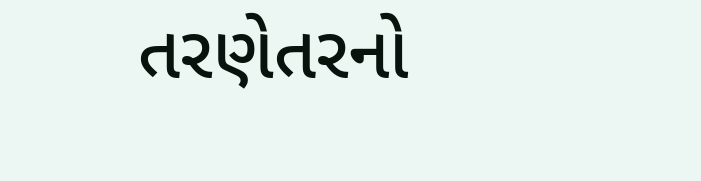તરણેતરનો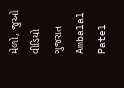મેળો, જુઓ વીડિયો
ગુજરાત
Ambalal Patel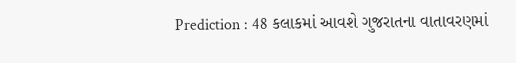Prediction : 48 કલાકમાં આવશે ગુજરાતના વાતાવરણમાં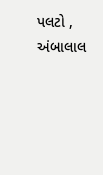પલટો , અંબાલાલ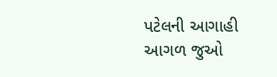પટેલની આગાહી
આગળ જુઓ